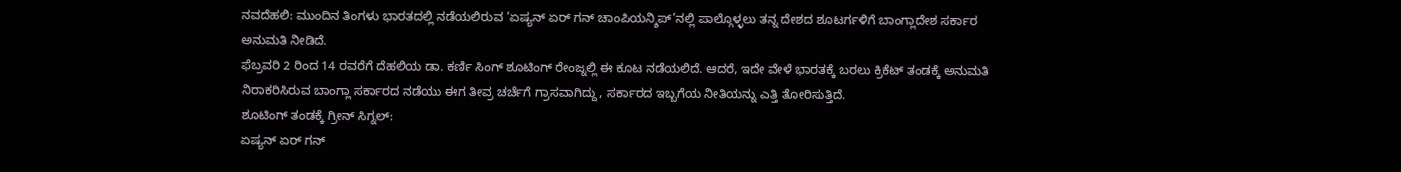ನವದೆಹಲಿ: ಮುಂದಿನ ತಿಂಗಳು ಭಾರತದಲ್ಲಿ ನಡೆಯಲಿರುವ ‘ಏಷ್ಯನ್ ಏರ್ ಗನ್ ಚಾಂಪಿಯನ್ಶಿಪ್’ನಲ್ಲಿ ಪಾಲ್ಗೊಳ್ಳಲು ತನ್ನ ದೇಶದ ಶೂಟರ್ಗಳಿಗೆ ಬಾಂಗ್ಲಾದೇಶ ಸರ್ಕಾರ ಅನುಮತಿ ನೀಡಿದೆ.
ಫೆಬ್ರವರಿ 2 ರಿಂದ 14 ರವರೆಗೆ ದೆಹಲಿಯ ಡಾ. ಕರ್ಣಿ ಸಿಂಗ್ ಶೂಟಿಂಗ್ ರೇಂಜ್ನಲ್ಲಿ ಈ ಕೂಟ ನಡೆಯಲಿದೆ. ಆದರೆ, ಇದೇ ವೇಳೆ ಭಾರತಕ್ಕೆ ಬರಲು ಕ್ರಿಕೆಟ್ ತಂಡಕ್ಕೆ ಅನುಮತಿ ನಿರಾಕರಿಸಿರುವ ಬಾಂಗ್ಲಾ ಸರ್ಕಾರದ ನಡೆಯು ಈಗ ತೀವ್ರ ಚರ್ಚೆಗೆ ಗ್ರಾಸವಾಗಿದ್ದು, ಸರ್ಕಾರದ ಇಬ್ಬಗೆಯ ನೀತಿಯನ್ನು ಎತ್ತಿ ತೋರಿಸುತ್ತಿದೆ.
ಶೂಟಿಂಗ್ ತಂಡಕ್ಕೆ ಗ್ರೀನ್ ಸಿಗ್ನಲ್:
ಏಷ್ಯನ್ ಏರ್ ಗನ್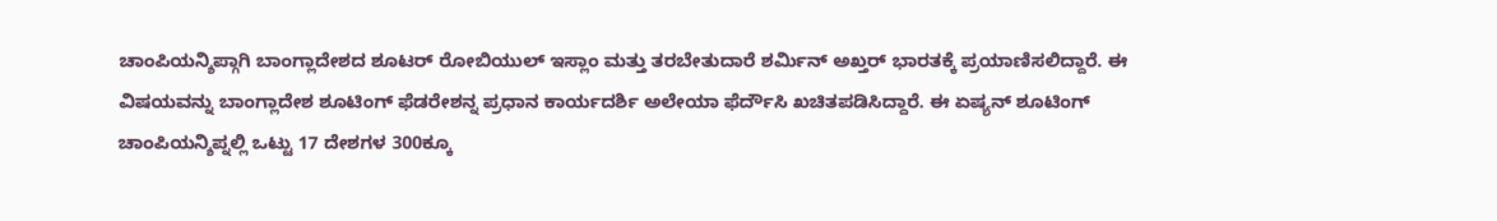ಚಾಂಪಿಯನ್ಶಿಪ್ಗಾಗಿ ಬಾಂಗ್ಲಾದೇಶದ ಶೂಟರ್ ರೋಬಿಯುಲ್ ಇಸ್ಲಾಂ ಮತ್ತು ತರಬೇತುದಾರೆ ಶರ್ಮಿನ್ ಅಖ್ತರ್ ಭಾರತಕ್ಕೆ ಪ್ರಯಾಣಿಸಲಿದ್ದಾರೆ. ಈ ವಿಷಯವನ್ನು ಬಾಂಗ್ಲಾದೇಶ ಶೂಟಿಂಗ್ ಫೆಡರೇಶನ್ನ ಪ್ರಧಾನ ಕಾರ್ಯದರ್ಶಿ ಅಲೇಯಾ ಫೆರ್ದೌಸಿ ಖಚಿತಪಡಿಸಿದ್ದಾರೆ. ಈ ಏಷ್ಯನ್ ಶೂಟಿಂಗ್ ಚಾಂಪಿಯನ್ಶಿಪ್ನಲ್ಲಿ ಒಟ್ಟು 17 ದೇಶಗಳ 300ಕ್ಕೂ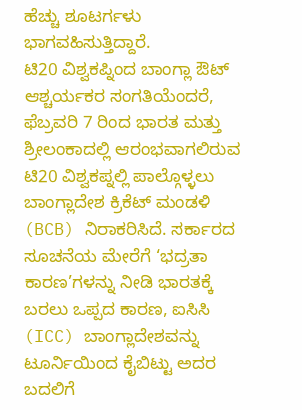ಹೆಚ್ಚು ಶೂಟರ್ಗಳು ಭಾಗವಹಿಸುತ್ತಿದ್ದಾರೆ.
ಟಿ20 ವಿಶ್ವಕಪ್ನಿಂದ ಬಾಂಗ್ಲಾ ಔಟ್
ಆಶ್ಚರ್ಯಕರ ಸಂಗತಿಯೆಂದರೆ, ಫೆಬ್ರವರಿ 7 ರಿಂದ ಭಾರತ ಮತ್ತು ಶ್ರೀಲಂಕಾದಲ್ಲಿ ಆರಂಭವಾಗಲಿರುವ ಟಿ20 ವಿಶ್ವಕಪ್ನಲ್ಲಿ ಪಾಲ್ಗೊಳ್ಳಲು ಬಾಂಗ್ಲಾದೇಶ ಕ್ರಿಕೆಟ್ ಮಂಡಳಿ (BCB) ನಿರಾಕರಿಸಿದೆ. ಸರ್ಕಾರದ ಸೂಚನೆಯ ಮೇರೆಗೆ ‘ಭದ್ರತಾ ಕಾರಣ’ಗಳನ್ನು ನೀಡಿ ಭಾರತಕ್ಕೆ ಬರಲು ಒಪ್ಪದ ಕಾರಣ, ಐಸಿಸಿ (ICC) ಬಾಂಗ್ಲಾದೇಶವನ್ನು ಟೂರ್ನಿಯಿಂದ ಕೈಬಿಟ್ಟು ಅದರ ಬದಲಿಗೆ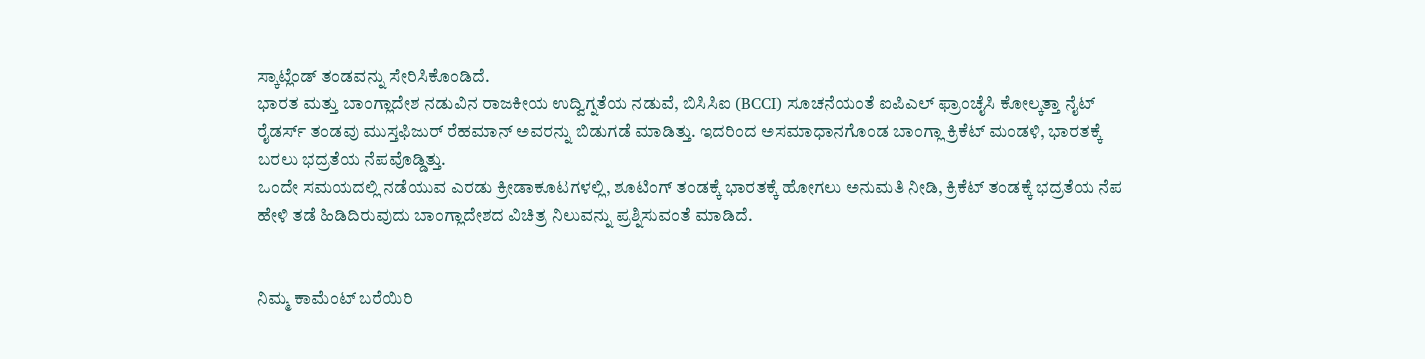ಸ್ಕಾಟ್ಲೆಂಡ್ ತಂಡವನ್ನು ಸೇರಿಸಿಕೊಂಡಿದೆ.
ಭಾರತ ಮತ್ತು ಬಾಂಗ್ಲಾದೇಶ ನಡುವಿನ ರಾಜಕೀಯ ಉದ್ವಿಗ್ನತೆಯ ನಡುವೆ, ಬಿಸಿಸಿಐ (BCCI) ಸೂಚನೆಯಂತೆ ಐಪಿಎಲ್ ಫ್ರಾಂಚೈಸಿ ಕೋಲ್ಕತ್ತಾ ನೈಟ್ ರೈಡರ್ಸ್ ತಂಡವು ಮುಸ್ತಫಿಜುರ್ ರೆಹಮಾನ್ ಅವರನ್ನು ಬಿಡುಗಡೆ ಮಾಡಿತ್ತು. ಇದರಿಂದ ಅಸಮಾಧಾನಗೊಂಡ ಬಾಂಗ್ಲಾ ಕ್ರಿಕೆಟ್ ಮಂಡಳಿ, ಭಾರತಕ್ಕೆ ಬರಲು ಭದ್ರತೆಯ ನೆಪವೊಡ್ಡಿತ್ತು.
ಒಂದೇ ಸಮಯದಲ್ಲಿ ನಡೆಯುವ ಎರಡು ಕ್ರೀಡಾಕೂಟಗಳಲ್ಲಿ, ಶೂಟಿಂಗ್ ತಂಡಕ್ಕೆ ಭಾರತಕ್ಕೆ ಹೋಗಲು ಅನುಮತಿ ನೀಡಿ, ಕ್ರಿಕೆಟ್ ತಂಡಕ್ಕೆ ಭದ್ರತೆಯ ನೆಪ ಹೇಳಿ ತಡೆ ಹಿಡಿದಿರುವುದು ಬಾಂಗ್ಲಾದೇಶದ ವಿಚಿತ್ರ ನಿಲುವನ್ನು ಪ್ರಶ್ನಿಸುವಂತೆ ಮಾಡಿದೆ.


ನಿಮ್ಮ ಕಾಮೆಂಟ್ ಬರೆಯಿರಿ